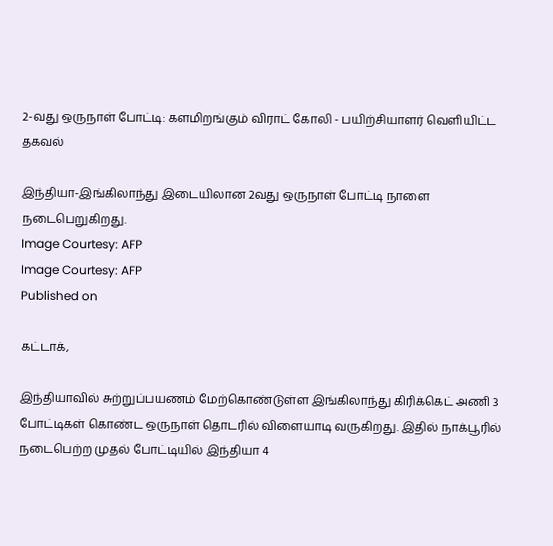2-வது ஒருநாள் போட்டி: களமிறங்கும் விராட் கோலி - பயிற்சியாளர் வெளியிட்ட தகவல்

இந்தியா-இங்கிலாந்து இடையிலான 2வது ஒருநாள் போட்டி நாளை நடைபெறுகிறது.
Image Courtesy: AFP
Image Courtesy: AFP
Published on

கட்டாக்,

இந்தியாவில் சுற்றுப்பயணம் மேற்கொண்டுள்ள இங்கிலாந்து கிரிக்கெட் அணி 3 போட்டிகள் கொண்ட ஒருநாள் தொடரில் விளையாடி வருகிறது. இதில் நாக்பூரில் நடைபெற்ற முதல் போட்டியில் இந்தியா 4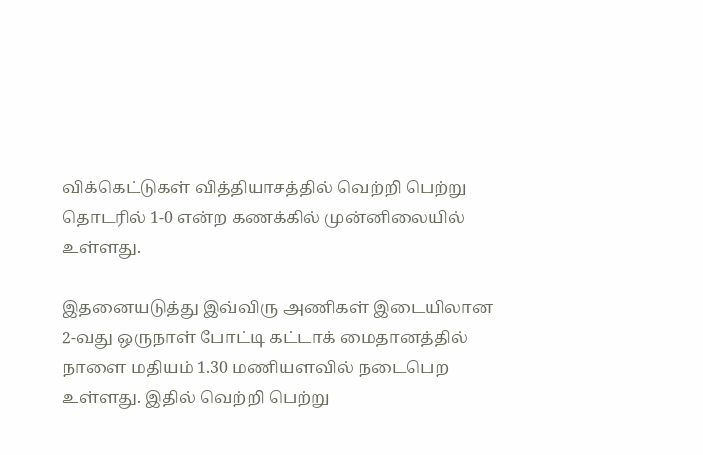விக்கெட்டுகள் வித்தியாசத்தில் வெற்றி பெற்று தொடரில் 1-0 என்ற கணக்கில் முன்னிலையில் உள்ளது.

இதனையடுத்து இவ்விரு அணிகள் இடையிலான 2-வது ஒருநாள் போட்டி கட்டாக் மைதானத்தில் நாளை மதியம் 1.30 மணியளவில் நடைபெற உள்ளது. இதில் வெற்றி பெற்று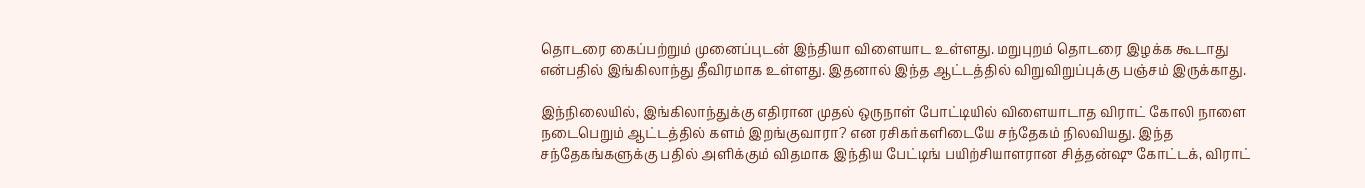தொடரை கைப்பற்றும் முனைப்புடன் இந்தியா விளையாட உள்ளது. மறுபுறம் தொடரை இழக்க கூடாது என்பதில் இங்கிலாந்து தீவிரமாக உள்ளது. இதனால் இந்த ஆட்டத்தில் விறுவிறுப்புக்கு பஞ்சம் இருக்காது.

இந்நிலையில், இங்கிலாந்துக்கு எதிரான முதல் ஒருநாள் போட்டியில் விளையாடாத விராட் கோலி நாளை நடைபெறும் ஆட்டத்தில் களம் இறங்குவாரா? என ரசிகர்களிடையே சந்தேகம் நிலவியது. இந்த சந்தேகங்களுக்கு பதில் அளிக்கும் விதமாக இந்திய பேட்டிங் பயிற்சியாளரான சித்தன்ஷு கோட்டக், விராட்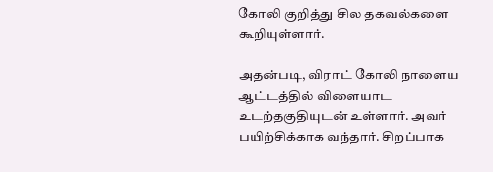கோலி குறித்து சில தகவல்களை கூறியுள்ளார்.

அதன்படி, விராட் கோலி நாளைய ஆட்டத்தில் விளையாட உடற்தகுதியுடன் உள்ளார். அவர் பயிற்சிக்காக வந்தார். சிறப்பாக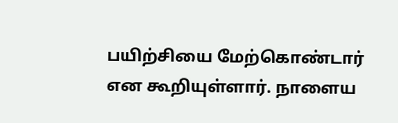பயிற்சியை மேற்கொண்டார் என கூறியுள்ளார். நாளைய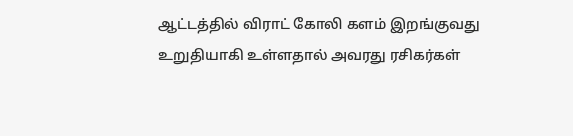ஆட்டத்தில் விராட் கோலி களம் இறங்குவது உறுதியாகி உள்ளதால் அவரது ரசிகர்கள்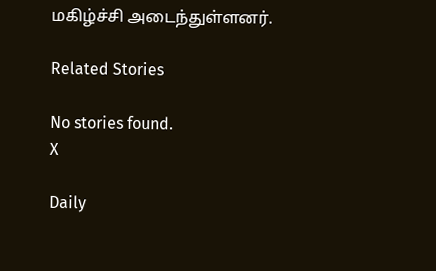மகிழ்ச்சி அடைந்துள்ளனர்.

Related Stories

No stories found.
X

Daily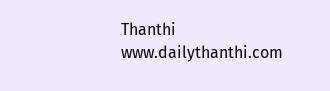Thanthi
www.dailythanthi.com